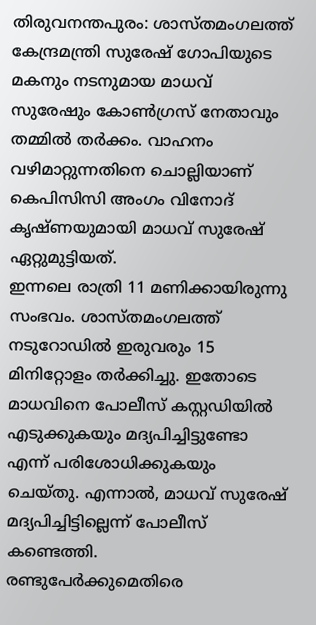തിരുവനന്തപുരം: ശാസ്തമംഗലത്ത് കേന്ദ്രമന്ത്രി സുരേഷ് ഗോപിയുടെ മകനും നടനുമായ മാധവ് സുരേഷും കോൺഗ്രസ് നേതാവും തമ്മിൽ തർക്കം. വാഹനം വഴിമാറ്റുന്നതിനെ ചൊല്ലിയാണ് കെപിസിസി അംഗം വിനോദ് കൃഷ്ണയുമായി മാധവ് സുരേഷ് ഏറ്റുമുട്ടിയത്.
ഇന്നലെ രാത്രി 11 മണിക്കായിരുന്നു സംഭവം. ശാസ്തമംഗലത്ത് നടുറോഡിൽ ഇരുവരും 15 മിനിറ്റോളം തർക്കിച്ചു. ഇതോടെ മാധവിനെ പോലീസ് കസ്റ്റഡിയിൽ എടുക്കുകയും മദ്യപിച്ചിട്ടുണ്ടോ എന്ന് പരിശോധിക്കുകയും ചെയ്തു. എന്നാൽ, മാധവ് സുരേഷ് മദ്യപിച്ചിട്ടില്ലെന്ന് പോലീസ് കണ്ടെത്തി.
രണ്ടുപേർക്കുമെതിരെ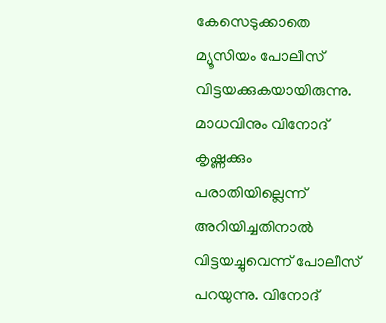കേസെടുക്കാതെ മ്യൂസിയം പോലീസ് വിട്ടയക്കുകയായിരുന്നു. മാധവിനും വിനോദ് കൃഷ്ണക്കും പരാതിയില്ലെന്ന് അറിയിച്ചതിനാൽ വിട്ടയച്ചുവെന്ന് പോലീസ് പറയുന്നു. വിനോദ്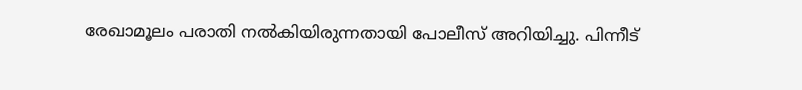രേഖാമൂലം പരാതി നൽകിയിരുന്നതായി പോലീസ് അറിയിച്ചു. പിന്നീട്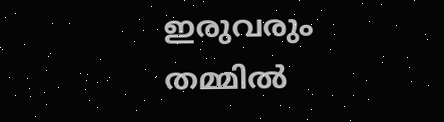ഇരുവരും തമ്മിൽ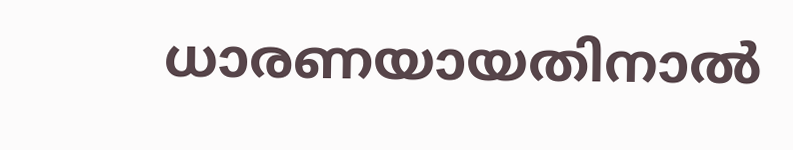ധാരണയായതിനാൽ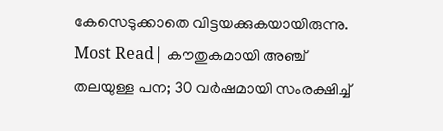കേസെടുക്കാതെ വിട്ടയക്കുകയായിരുന്നു.
Most Read| കൗതുകമായി അഞ്ച് തലയുള്ള പന; 30 വർഷമായി സംരക്ഷിച്ച്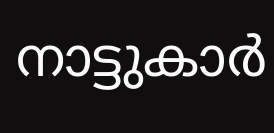നാട്ടുകാർ